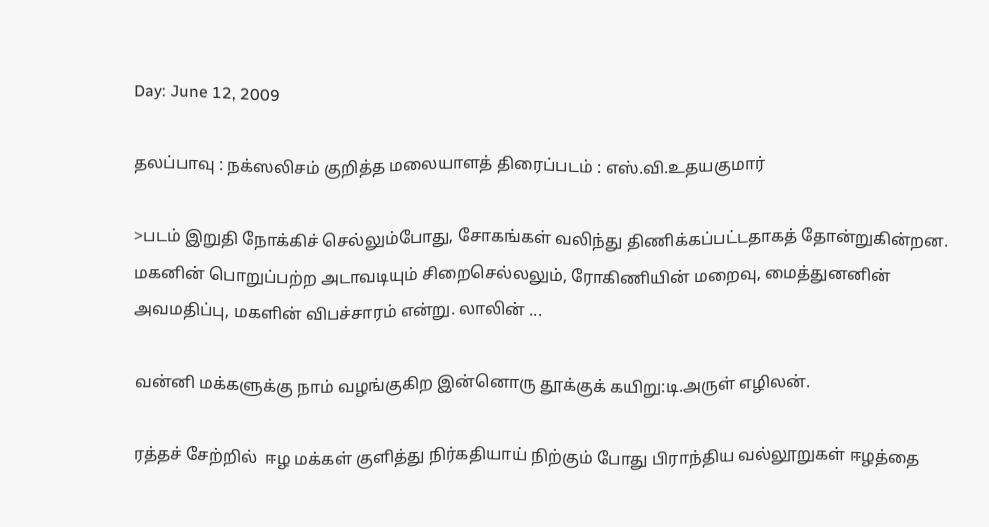Day: June 12, 2009

தலப்பாவு : நக்ஸலிசம் குறித்த மலையாளத் திரைப்படம் : எஸ்.வி.உதயகுமார்

>படம் இறுதி நோக்கிச் செல்லும்போது, சோகங்கள் வலிந்து திணிக்கப்பட்டதாகத் தோன்றுகின்றன. மகனின் பொறுப்பற்ற அடாவடியும் சிறைசெல்லலும், ரோகிணியின் மறைவு, மைத்துனனின் அவமதிப்பு, மகளின் விபச்சாரம் என்று. லாலின் ...

வன்னி மக்களுக்கு நாம் வழங்குகிற இன்னொரு தூக்குக் கயிறு:டி.அருள் எழிலன்.

ரத்தச் சேற்றில்  ஈழ மக்கள் குளித்து நிர்கதியாய் நிற்கும் போது பிராந்திய வல்லூறுகள் ஈழத்தை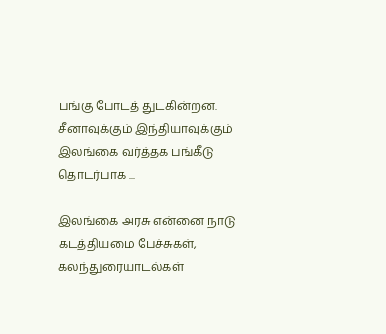பங்கு போடத் துடகின்றன. சீனாவுக்கும் இந்தியாவுக்கும் இலங்கை வர்த்தக பங்கீடு தொடர்பாக ...

இலங்கை அரசு என்னை நாடு கடத்தியமை பேச்சுகள், கலந்துரையாடல்கள்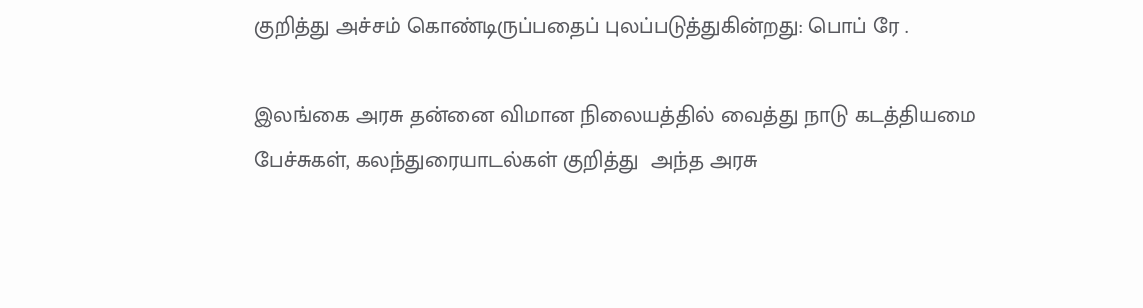குறித்து அச்சம் கொண்டிருப்பதைப் புலப்படுத்துகின்றது: பொப் ரே .

இலங்கை அரசு தன்னை விமான நிலையத்தில் வைத்து நாடு கடத்தியமை  பேச்சுகள், கலந்துரையாடல்கள் குறித்து  அந்த அரசு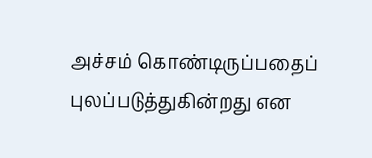அச்சம் கொண்டிருப்பதைப் புலப்படுத்துகின்றது என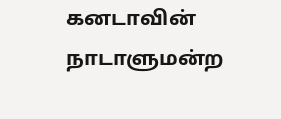கனடாவின் நாடாளுமன்ற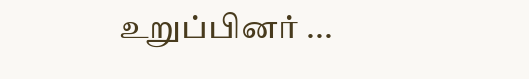உறுப்பினர் ...